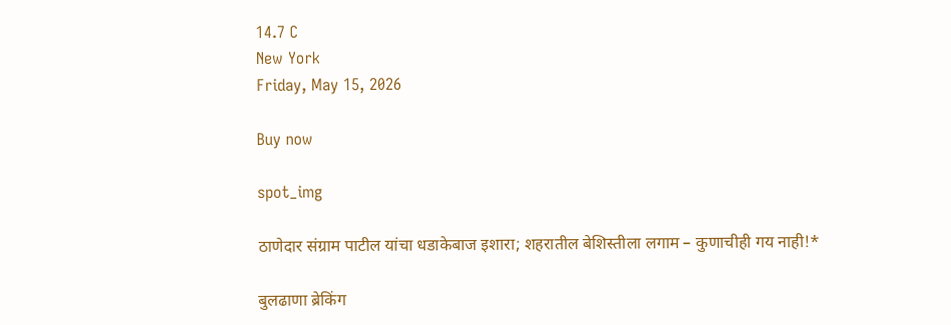14.7 C
New York
Friday, May 15, 2026

Buy now

spot_img

ठाणेदार संग्राम पाटील यांचा धडाकेबाज इशारा; शहरातील बेशिस्तीला लगाम – कुणाचीही गय नाही!*

बुलढाणा ब्रेकिंग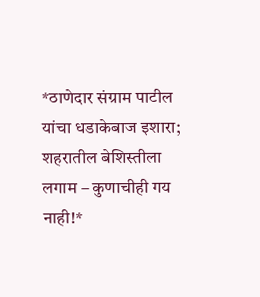*ठाणेदार संग्राम पाटील यांचा धडाकेबाज इशारा; शहरातील बेशिस्तीला लगाम – कुणाचीही गय नाही!*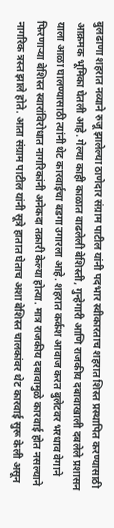बुलढाणा शहरात नव्याने रुजू झालेल्या ठाणेदार संग्राम पाटील यांनी पदभार स्वीकारताच शहरात शिस्त प्रस्थापित करण्यासाठी आक्रमक भूमिका घेतली आहे. गेल्या काही काळात वाढलेली बेशिस्ती, गुन्हेगारी आणि राजकीय दबावाखाली दबलेले प्रशासन याला आळा घालण्यासाठी त्यांनी थेट कारवाईचा बडगा उगारला आहे. शहरात कर्कश आवाज करत बुलेटवर भरधाव वेगाने फिरणाऱ्या बेशिस्त स्वारांविरोधात नागरिकांनी अनेकदा तक्रारी केल्या होत्या. मात्र राजकीय दबावामुळे कारवाई होत नसल्याने नागरिक त्रस्त झाले होते. आता संग्राम पाटील यांनी सूत्रे हातात घेताच अशा बेशिस्त चालकांवर थेट कारवाई सुरू केली असून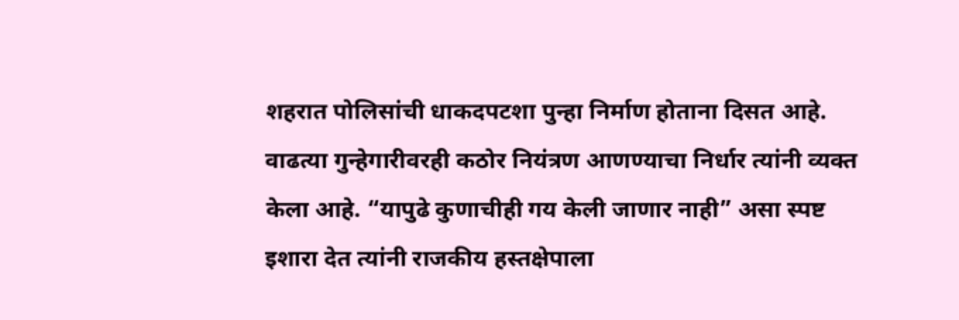शहरात पोलिसांची धाकदपटशा पुन्हा निर्माण होताना दिसत आहे. वाढत्या गुन्हेगारीवरही कठोर नियंत्रण आणण्याचा निर्धार त्यांनी व्यक्त केला आहे. “यापुढे कुणाचीही गय केली जाणार नाही” असा स्पष्ट इशारा देत त्यांनी राजकीय हस्तक्षेपाला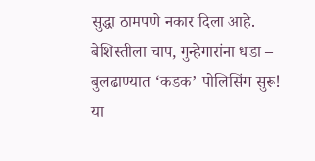सुद्धा ठामपणे नकार दिला आहे. बेशिस्तीला चाप, गुन्हेगारांना धडा – बुलढाण्यात ‘कडक’ पोलिसिंग सुरू!
या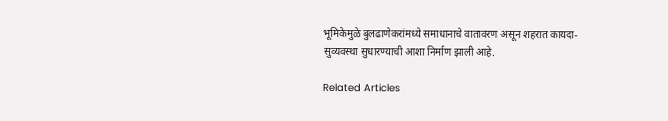भूमिकेमुळे बुलढाणेकरांमध्ये समाधानाचे वातावरण असून शहरात कायदा-सुव्यवस्था सुधारण्याची आशा निर्माण झाली आहे.

Related Articles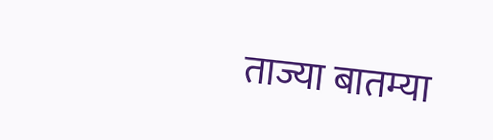ताज्या बातम्या